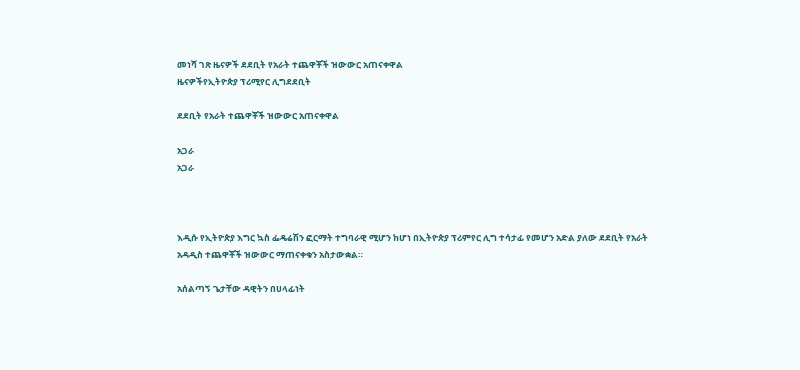መነሻ ገጽ ዜናዎች ደደቢት የአራት ተጨዋቾች ዝውውር አጠናቀዋል
ዜናዎችየኢትዮጵያ ፕሪሚየር ሊግደደቢት

ደደቢት የአራት ተጨዋቾች ዝውውር አጠናቀዋል

አጋራ
አጋራ



እዲሱ የኢትዮጵያ እግር ኳስ ፌዴሬሽን ፎርማት ተግባራዊ ሚሆን ከሆነ በኢትዮጵያ ፕሪምየር ሊግ ተሳታፊ የመሆን አድል ያለው ደደቢት የአራት አዳዲስ ተጨዋቾች ዝውውር ማጠናቀቁን አስታውቋል።

አሰልጣኝ ጌታቸው ዳዊትን በሀላፊነት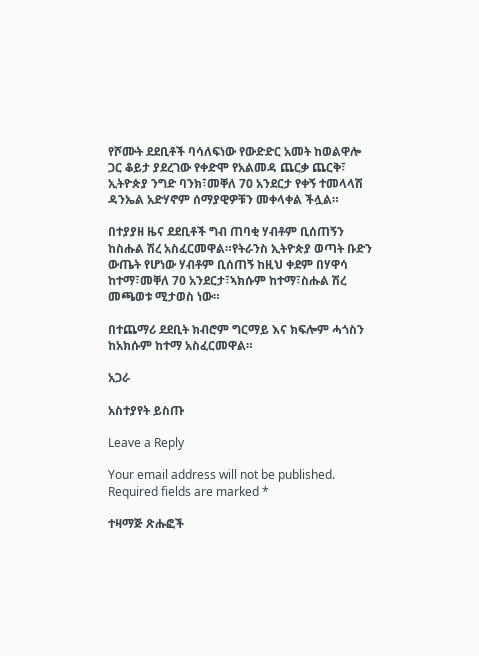የሾሙት ደደቢቶች ባሳለፍነው የውድድር አመት ከወልዋሎ ጋር ቆይታ ያደረገው የቀድሞ የአልመዳ ጨርቃ ጨርቅ፣ ኢትዮጵያ ንግድ ባንክ፣መቐለ 70 አንደርታ የቀኝ ተመላላሽ ዳንኤል አድሃኖም ሰማያዊዎቹን መቀላቀል ችሏል።

በተያያዘ ዜና ደደቢቶች ግብ ጠባቂ ሃብቶም ቢሰጠኝን ከስሑል ሽረ አስፈርመዋል።የትራንስ ኢትዮጵያ ወጣት ቡድን ውጤት የሆነው ሃብቶም ቢሰጠኝ ከዚህ ቀደም በሃዋሳ ከተማ፣መቐለ 70 አንደርታ፣ኣክሱም ከተማ፣ስሑል ሽረ መጫወቱ ሚታወስ ነው።

በተጨማሪ ደደቢት ክብሮም ግርማይ እና ክፍሎም ሓጎስን ከአክሱም ከተማ አስፈርመዋል።

አጋራ

አስተያየት ይስጡ

Leave a Reply

Your email address will not be published. Required fields are marked *

ተዛማጅ ጽሑፎች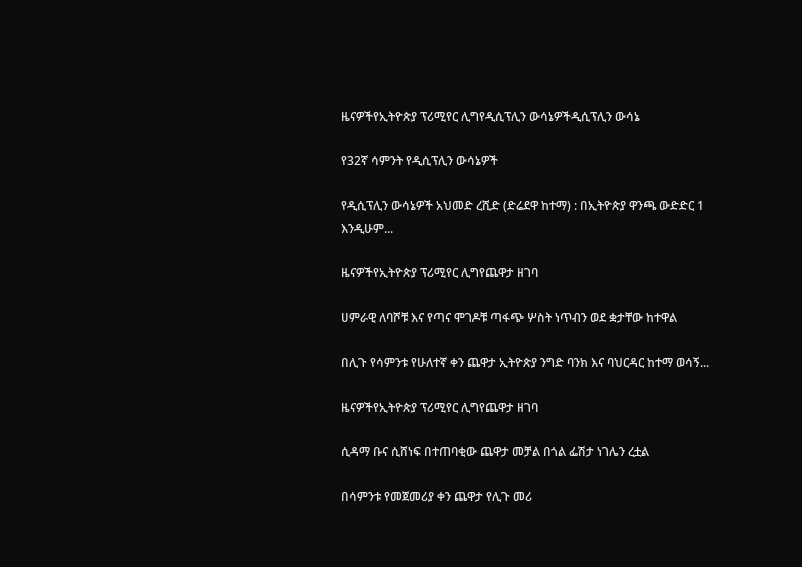ዜናዎችየኢትዮጵያ ፕሪሚየር ሊግየዲሲፕሊን ውሳኔዎችዲሲፕሊን ውሳኔ

የ32ኛ ሳምንት የዲሲፕሊን ውሳኔዎች

የዲሲፕሊን ውሳኔዎች አህመድ ረሺድ (ድሬደዋ ከተማ) : በኢትዮጵያ ዋንጫ ውድድር 1 እንዲሁም...

ዜናዎችየኢትዮጵያ ፕሪሚየር ሊግየጨዋታ ዘገባ

ሀምራዊ ለባሾቹ እና የጣና ሞገዶቹ ጣፋጭ ሦስት ነጥብን ወደ ቋታቸው ከተዋል

በሊጉ የሳምንቱ የሁለተኛ ቀን ጨዋታ ኢትዮጵያ ንግድ ባንክ እና ባህርዳር ከተማ ወሳኝ...

ዜናዎችየኢትዮጵያ ፕሪሚየር ሊግየጨዋታ ዘገባ

ሲዳማ ቡና ሲሸነፍ በተጠባቂው ጨዋታ መቻል በጎል ፌሽታ ነገሌን ረቷል

በሳምንቱ የመጀመሪያ ቀን ጨዋታ የሊጉ መሪ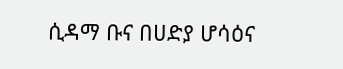ሲዳማ ቡና በሀድያ ሆሳዕና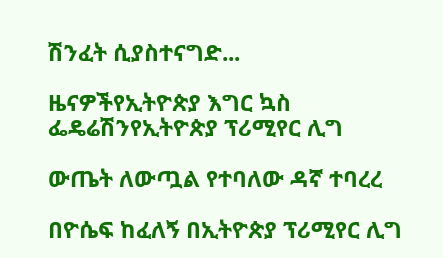ሽንፈት ሲያስተናግድ...

ዜናዎችየኢትዮጵያ እግር ኳስ ፌዴሬሽንየኢትዮጵያ ፕሪሚየር ሊግ

ውጤት ለውጧል የተባለው ዳኛ ተባረረ

በዮሴፍ ከፈለኝ በኢትዮጵያ ፕሪሚየር ሊግ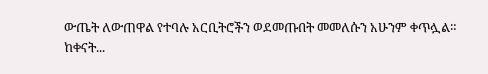ውጤት ለውጠዋል የተባሉ አርቢትሮችን ወደመጡበት መመለሱን አሁንም ቀጥሏል። ከቀናት...